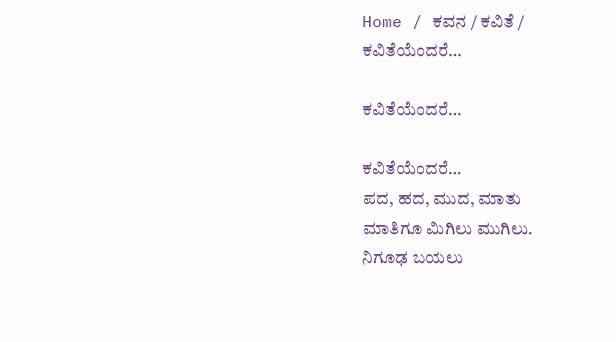Home / ಕವನ / ಕವಿತೆ / ಕವಿತೆಯೆಂದರೆ…

ಕವಿತೆಯೆಂದರೆ…

ಕವಿತೆಯೆಂದರೆ…
ಪದ, ಹದ, ಮುದ, ಮಾತು
ಮಾತಿಗೂ ಮಿಗಿಲು ಮುಗಿಲು.
ನಿಗೂಢ ಬಯಲು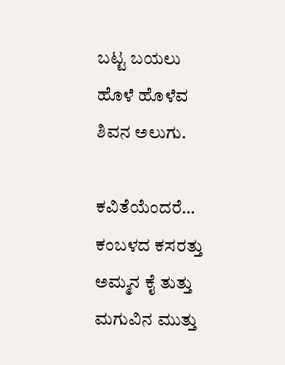ಬಟ್ಟ ಬಯಲು
ಹೊಳೆ ಹೊಳೆವ
ಶಿವನ ಅಲುಗು.

ಕವಿತೆಯೆಂದರೆ…
ಕಂಬಳದ ಕಸರತ್ತು
ಅಮ್ಮನ ಕೈ ತುತ್ತು
ಮಗುವಿನ ಮುತ್ತು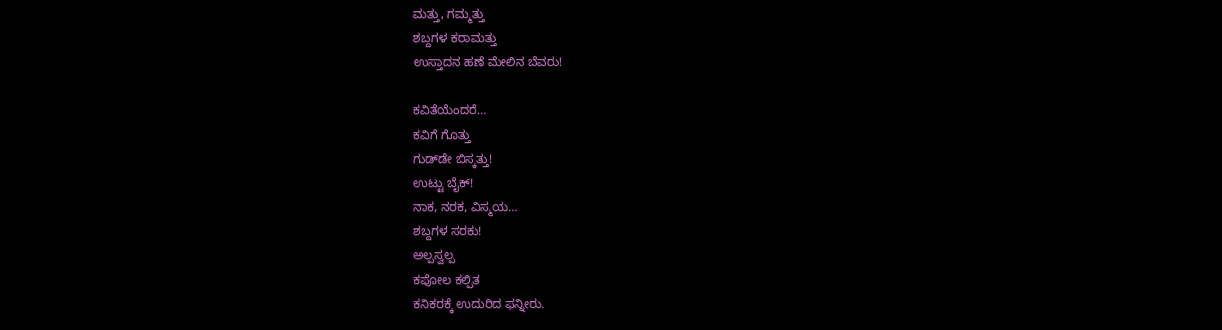ಮತ್ತು, ಗಮ್ಮತ್ತು
ಶಬ್ದಗಳ ಕರಾಮತ್ತು
ಉಸ್ತಾದನ ಹಣೆ ಮೇಲಿನ ಬೆವರು!

ಕವಿತೆಯೆಂದರೆ…
ಕವಿಗೆ ಗೊತ್ತು
ಗುಡ್‌ಡೇ ಬಿಸ್ಕತ್ತು!
ಉಟ್ಟು ಬೈಕ್!
ನಾಕ, ನರಕ, ವಿಸ್ಮಯ…
ಶಬ್ದಗಳ ಸರಕು!
ಅಲ್ಪಸ್ವಲ್ಪ
ಕಪೋಲ ಕಲ್ಪಿತ
ಕನಿಕರಕ್ಕೆ ಉದುರಿದ ಫನ್ನೀರು.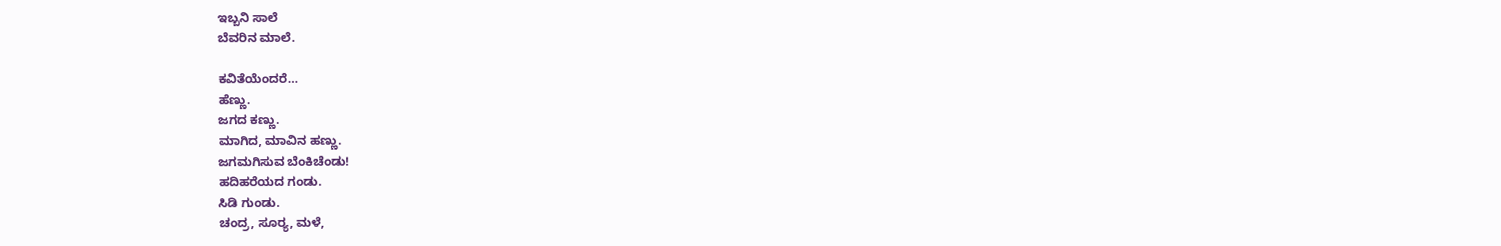ಇಬ್ಬನಿ ಸಾಲೆ
ಬೆವರಿನ ಮಾಲೆ.

ಕವಿತೆಯೆಂದರೆ…
ಹೆಣ್ಣು.
ಜಗದ ಕಣ್ಣು.
ಮಾಗಿದ, ಮಾವಿನ ಹಣ್ಣು.
ಜಗಮಗಿಸುವ ಬೆಂಕಿಚೆಂಡು!
ಹದಿಹರೆಯದ ಗಂಡು.
ಸಿಡಿ ಗುಂಡು.
ಚಂದ್ರ, ಸೂರ್‍ಯ, ಮಳೆ,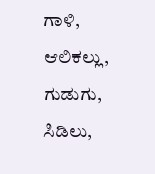ಗಾಳಿ, ಆಲಿಕಲ್ಲು,
ಗುಡುಗು, ಸಿಡಿಲು,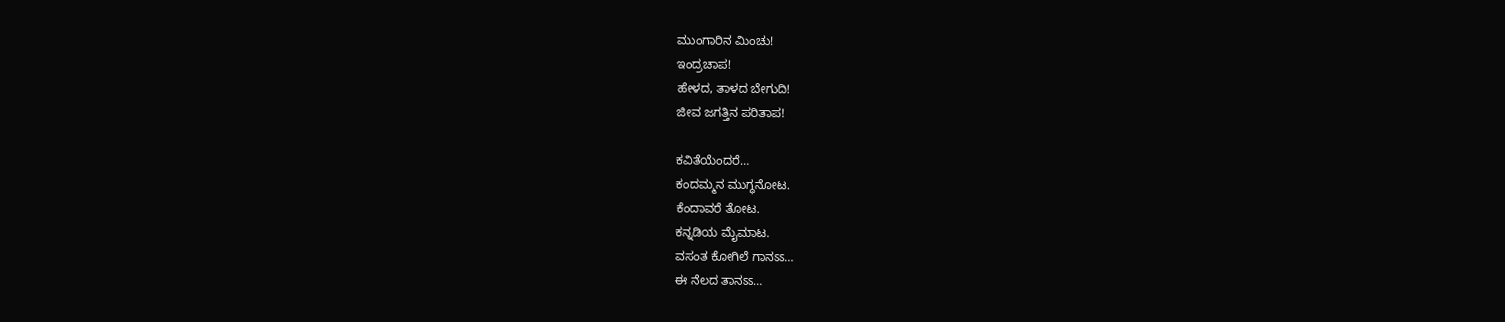ಮುಂಗಾರಿನ ಮಿಂಚು!
ಇಂದ್ರಚಾಪ!
ಹೇಳದ, ತಾಳದ ಬೇಗುದಿ!
ಜೀವ ಜಗತ್ತಿನ ಪರಿತಾಪ!

ಕವಿತೆಯೆಂದರೆ…
ಕಂದಮ್ಮನ ಮುಗ್ಧನೋಟ.
ಕೆಂದಾವರೆ ತೋಟ.
ಕನ್ನಡಿಯ ಮೈಮಾಟ.
ವಸಂತ ಕೋಗಿಲೆ ಗಾನಽಽ…
ಈ ನೆಲದ ತಾನಽಽ…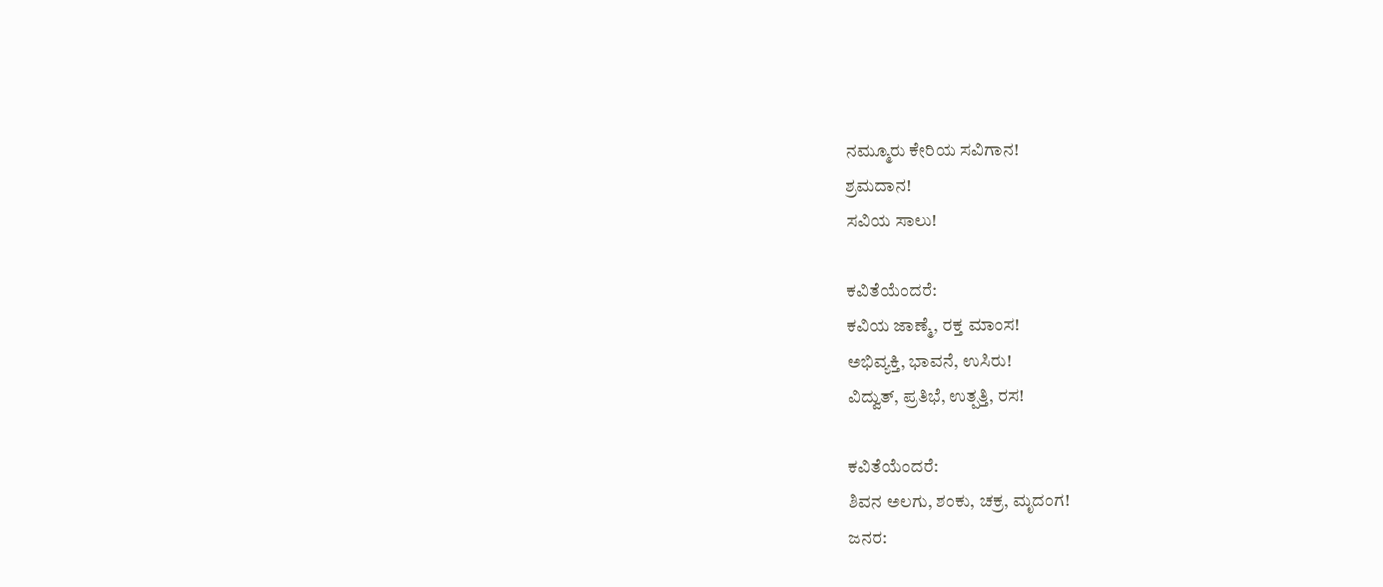ನಮ್ಮೂರು ಕೇರಿಯ ಸವಿಗಾನ!
ಶ್ರಮದಾನ!
ಸವಿಯ ಸಾಲು!

ಕವಿತೆಯೆಂದರೆ:
ಕವಿಯ ಜಾಣ್ಮೆ, ರಕ್ತ ಮಾಂಸ!
ಅಭಿವ್ಯಕ್ತಿ, ಭಾವನೆ, ಉಸಿರು!
ವಿದ್ವುತ್, ಪ್ರತಿಭೆ, ಉತ್ಪತ್ತಿ, ರಸ!

ಕವಿತೆಯೆಂದರೆ:
ಶಿವನ ಅಲಗು, ಶಂಕು, ಚಕ್ರ, ಮೃದಂಗ!
ಜನರ: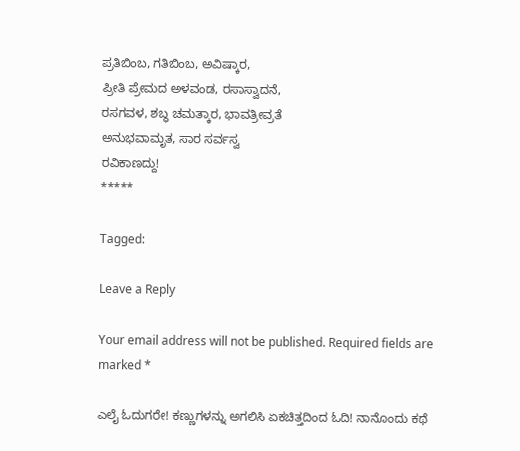ಪ್ರತಿಬಿಂಬ, ಗತಿಬಿಂಬ, ಅವಿಷ್ಕಾರ,
ಪ್ರೀತಿ ಪ್ರೇಮದ ಅಳವಂಡ, ರಸಾಸ್ವಾದನೆ,
ರಸಗವಳ, ಶಬ್ಧ ಚಮತ್ಕಾರ, ಭಾವತ್ರೀವ್ರತೆ
ಅನುಭವಾಮೃತ, ಸಾರ ಸರ್ವಸ್ವ
ರವಿಕಾಣದ್ದು!
*****

Tagged:

Leave a Reply

Your email address will not be published. Required fields are marked *

ಎಲೈ ಓದುಗರೇ! ಕಣ್ಣುಗಳನ್ನು ಅಗಲಿಸಿ ಏಕಚಿತ್ತದಿಂದ ಓದಿ! ನಾನೊಂದು ಕಥೆ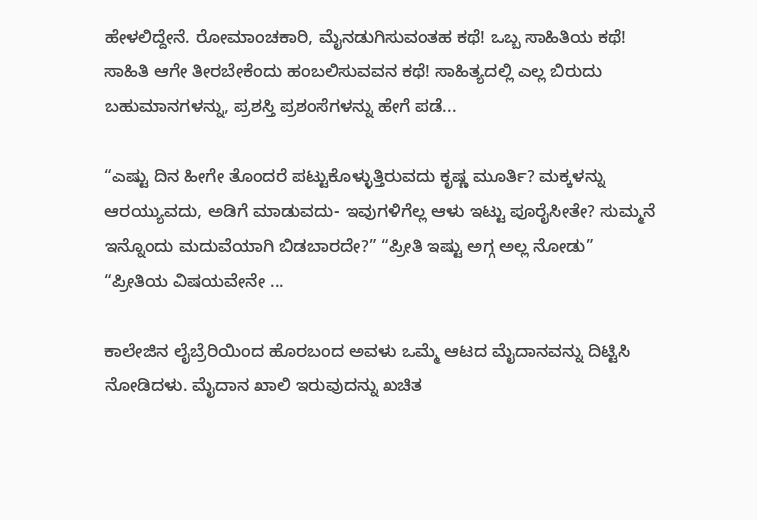ಹೇಳಲಿದ್ದೇನೆ. ರೋಮಾಂಚಕಾರಿ, ಮೈನಡುಗಿಸುವಂತಹ ಕಥೆ! ಒಬ್ಬ ಸಾಹಿತಿಯ ಕಥೆ! ಸಾಹಿತಿ ಆಗೇ ತೀರಬೇಕೆಂದು ಹಂಬಲಿಸುವವನ ಕಥೆ! ಸಾಹಿತ್ಯದಲ್ಲಿ ಎಲ್ಲ ಬಿರುದು ಬಹುಮಾನಗಳನ್ನು, ಪ್ರಶಸ್ತಿ ಪ್ರಶಂಸೆಗಳನ್ನು ಹೇಗೆ ಪಡೆ...

“ಎಷ್ಟು ದಿನ ಹೀಗೇ ತೊಂದರೆ ಪಟ್ಟುಕೊಳ್ಳುತ್ತಿರುವದು ಕೃಷ್ಣ ಮೂರ್ತಿ? ಮಕ್ಕಳನ್ನು ಆರಯ್ಯುವದು, ಅಡಿಗೆ ಮಾಡುವದು- ಇವುಗಳಿಗೆಲ್ಲ ಆಳು ಇಟ್ಟು ಪೂರೈಸೀತೇ? ಸುಮ್ಮನೆ ಇನ್ನೊಂದು ಮದುವೆಯಾಗಿ ಬಿಡಬಾರದೇ?” “ಪ್ರೀತಿ ಇಷ್ಟು ಅಗ್ಗ ಅಲ್ಲ ನೋಡು” “ಪ್ರೀತಿಯ ವಿಷಯವೇನೇ ...

ಕಾಲೇಜಿನ ಲೈಬ್ರೆರಿಯಿಂದ ಹೊರಬಂದ ಅವಳು ಒಮ್ಮೆ ಆಟದ ಮೈದಾನವನ್ನು ದಿಟ್ಟಿಸಿ ನೋಡಿದಳು. ಮೈದಾನ ಖಾಲಿ ಇರುವುದನ್ನು ಖಚಿತ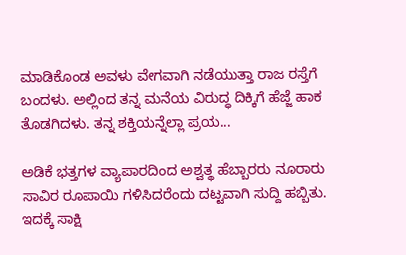ಮಾಡಿಕೊಂಡ ಅವಳು ವೇಗವಾಗಿ ನಡೆಯುತ್ತಾ ರಾಜ ರಸ್ತೆಗೆ ಬಂದಳು. ಅಲ್ಲಿಂದ ತನ್ನ ಮನೆಯ ವಿರುದ್ಧ ದಿಕ್ಕಿಗೆ ಹೆಜ್ಜೆ ಹಾಕ ತೊಡಗಿದಳು. ತನ್ನ ಶಕ್ತಿಯನ್ನೆಲ್ಲಾ ಪ್ರಯ...

ಅಡಿಕೆ ಭತ್ತಗಳ ವ್ಯಾಪಾರದಿಂದ ಅಶ್ವತ್ಥ ಹೆಬ್ಬಾರರು ನೂರಾರು ಸಾವಿರ ರೂಪಾಯಿ ಗಳಿಸಿದರೆಂದು ದಟ್ಟವಾಗಿ ಸುದ್ದಿ ಹಬ್ಬಿತು. ಇದಕ್ಕೆ ಸಾಕ್ಷಿ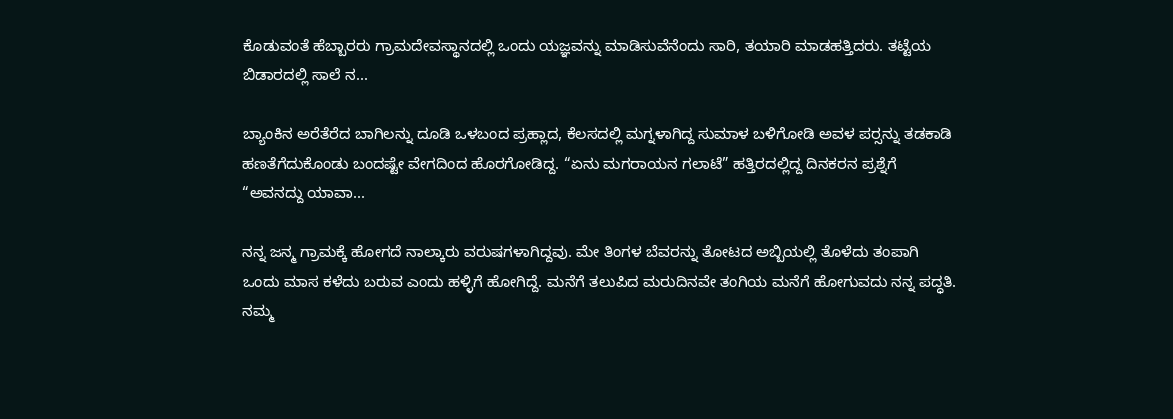ಕೊಡುವಂತೆ ಹೆಬ್ಬಾರರು ಗ್ರಾಮದೇವಸ್ಥಾನದಲ್ಲಿ ಒಂದು ಯಜ್ಞವನ್ನು ಮಾಡಿಸುವೆನೆಂದು ಸಾರಿ, ತಯಾರಿ ಮಾಡಹತ್ತಿದರು. ತಟ್ಟೆಯ ಬಿಡಾರದಲ್ಲಿ ಸಾಲೆ ನ...

ಬ್ಯಾಂಕಿನ ಅರೆತೆರೆದ ಬಾಗಿಲನ್ನು ದೂಡಿ ಒಳಬಂದ ಪ್ರಹ್ಲಾದ, ಕೆಲಸದಲ್ಲಿ ಮಗ್ನಳಾಗಿದ್ದ ಸುಮಾಳ ಬಳಿಗೋಡಿ ಅವಳ ಪರ್‍ಸನ್ನು ತಡಕಾಡಿ ಹಣತೆಗೆದುಕೊಂಡು ಬಂದಷ್ಟೇ ವೇಗದಿಂದ ಹೊರಗೋಡಿದ್ದ. “ಏನು ಮಗರಾಯನ ಗಲಾಟೆ” ಹತ್ತಿರದಲ್ಲಿದ್ದ ದಿನಕರನ ಪ್ರಶ್ನೆಗೆ “ಅವನದ್ದು ಯಾವಾ...

ನನ್ನ ಜನ್ಮ ಗ್ರಾಮಕ್ಕೆ ಹೋಗದೆ ನಾಲ್ಕಾರು ವರುಷಗಳಾಗಿದ್ದವು. ಮೇ ತಿಂಗಳ ಬೆವರನ್ನು ತೋಟದ ಅಬ್ಬಿಯಲ್ಲಿ ತೊಳೆದು ತಂಪಾಗಿ ಒಂದು ಮಾಸ ಕಳೆದು ಬರುವ ಎಂದು ಹಳ್ಳಿಗೆ ಹೋಗಿದ್ದೆ. ಮನೆಗೆ ತಲುಪಿದ ಮರುದಿನವೇ ತಂಗಿಯ ಮನೆಗೆ ಹೋಗುವದು ನನ್ನ ಪದ್ಧತಿ. ನಮ್ಮ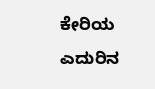ಕೇರಿಯ ಎದುರಿನ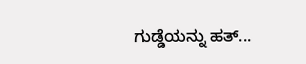ಗುಡ್ಡೆಯನ್ನು ಹತ್...